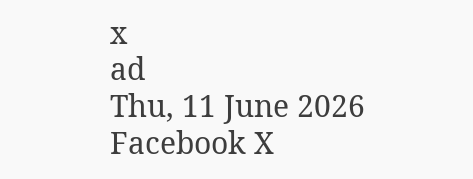x
ad
Thu, 11 June 2026
Facebook X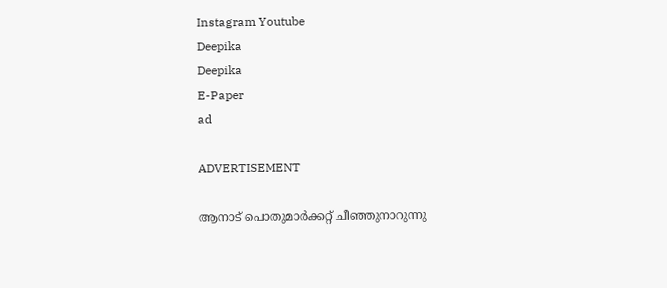Instagram Youtube
Deepika
Deepika
E-Paper
ad

ADVERTISEMENT

ആനാട് പൊതുമാർക്കറ്റ് ചീഞ്ഞുനാറുന്നു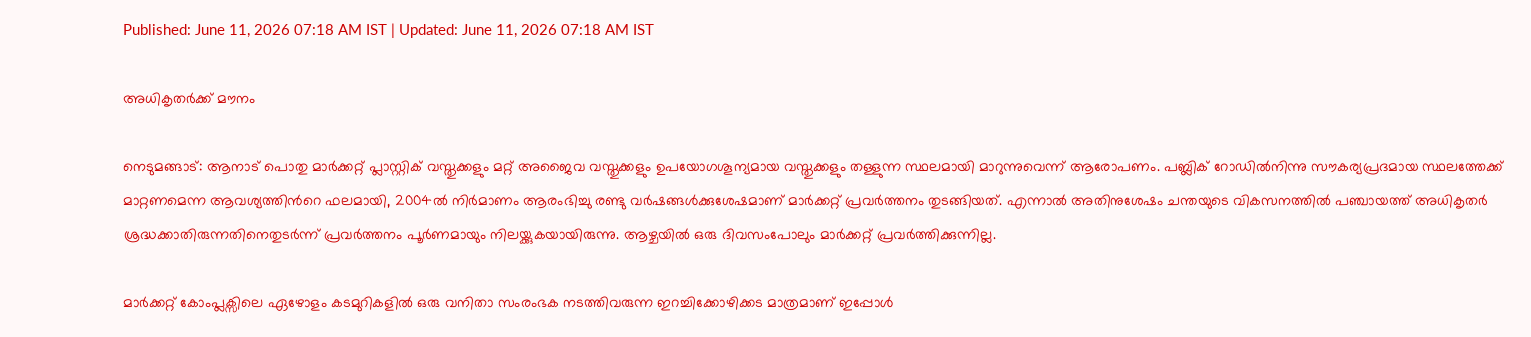Published: June 11, 2026 07:18 AM IST | Updated: June 11, 2026 07:18 AM IST

അധികൃതർക്ക് മൗനം

നെടുമങ്ങാട്: ആനാട് പൊതു മാർക്കറ്റ് പ്ലാസ്റ്റിക് വസ്തുക്കളും മറ്റ് അജൈവ വസ്തുക്കളും ഉപയോഗശൂന്യമായ വസ്തുക്കളും തള്ളുന്ന സ്ഥലമായി മാറുന്നുവെന്ന് ആരോപണം. പബ്ലിക് റോഡിൽനിന്നു സൗകര്യപ്രദമായ സ്ഥലത്തേക്ക്‌ മാറ്റണമെന്ന ആവശ്യത്തിന്‍റെ ഫലമായി, 2004ൽ നിർമാണം ആരംഭിച്ചു രണ്ടു വർഷങ്ങൾക്കുശേഷമാണ് മാർക്കറ്റ് പ്രവർത്തനം തുടങ്ങിയത്. എന്നാൽ അതിനുശേഷം ചന്തയുടെ വികസനത്തിൽ പഞ്ചായത്ത് അധികൃതർ ശ്രദ്ധക്കാതിരുന്നതിനെതുടർന്ന് പ്രവർത്തനം പൂർണമായും നിലയ്ക്കുകയായിരുന്നു. ആഴ്ചയിൽ ഒരു ദിവസംപോലും മാർക്കറ്റ് പ്രവർത്തിക്കുന്നില്ല.

മാർക്കറ്റ് കോംപ്ലക്സിലെ ഏഴോളം കടമുറികളിൽ ഒരു വനിതാ സംരംഭക നടത്തിവരുന്ന ഇറച്ചിക്കോഴിക്കട മാത്രമാണ് ഇപ്പോൾ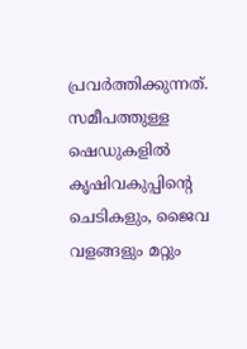പ്രവർത്തിക്കുന്നത്. സമീപത്തുള്ള ഷെഡുകളിൽ കൃഷിവകുപ്പിന്‍റെ ചെടികളും, ജൈവ വളങ്ങളും മറ്റും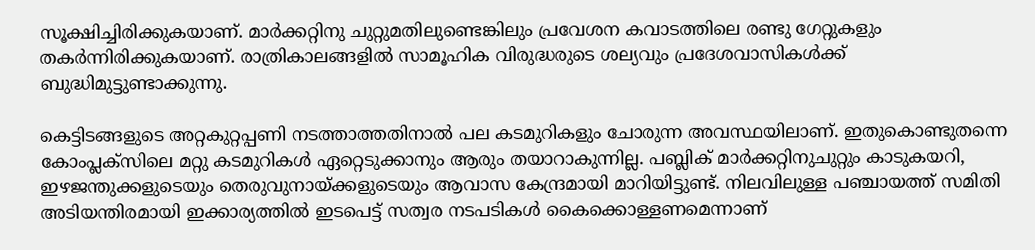സൂക്ഷിച്ചിരിക്കുകയാണ്. മാർക്കറ്റിനു ചുറ്റുമതിലുണ്ടെങ്കിലും പ്രവേശന കവാടത്തിലെ രണ്ടു ഗേറ്റുകളും തകർന്നിരിക്കുകയാണ്. രാത്രികാലങ്ങളിൽ സാമൂഹിക വിരുദ്ധരുടെ ശല്യവും പ്രദേശവാസികൾക്ക് ബുദ്ധിമുട്ടുണ്ടാക്കുന്നു.

കെട്ടിടങ്ങളുടെ അറ്റകുറ്റപ്പണി നടത്താത്തതിനാൽ പല കടമുറികളും ചോരുന്ന അവസ്ഥയിലാണ്. ഇതുകൊണ്ടുതന്നെ കോംപ്ലക്സിലെ മറ്റു കടമുറികൾ ഏറ്റെടുക്കാനും ആരും തയാറാകുന്നില്ല. പബ്ലിക് മാർക്കറ്റിനുചുറ്റും കാടുകയറി, ഇഴജന്തുക്കളുടെയും തെരുവുനായ്ക്കളുടെയും ആവാസ കേന്ദ്രമായി മാറിയിട്ടുണ്ട്. നിലവിലുള്ള പഞ്ചായത്ത് സമിതി അടിയന്തിരമായി ഇക്കാര്യത്തിൽ ഇടപെട്ട് സത്വര നടപടികൾ കൈക്കൊള്ളണമെന്നാണ്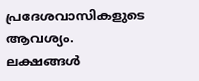പ്രദേശവാസികളുടെ ആവശ്യം. ലക്ഷങ്ങൾ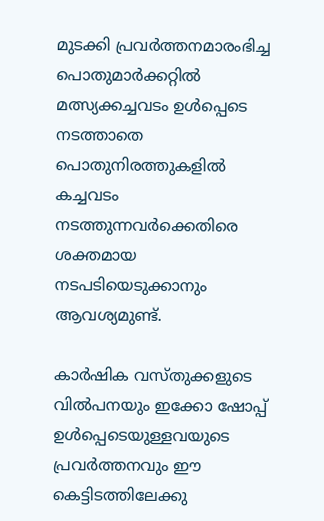മുടക്കി പ്രവർത്തനമാരംഭിച്ച പൊതുമാർക്കറ്റിൽ മത്സ്യക്കച്ചവടം ഉൾപ്പെടെ നടത്താതെ പൊതുനിരത്തുകളിൽ കച്ചവടം നടത്തുന്നവർക്കെതിരെ ശക്തമായ നടപടിയെടുക്കാനും ആവശ്യമുണ്ട്.

കാർഷിക വസ്തുക്കളുടെ വിൽപനയും ഇക്കോ ഷോപ്പ് ഉൾപ്പെടെയുള്ളവയുടെ പ്രവർത്തനവും ഈ കെട്ടിടത്തിലേക്കു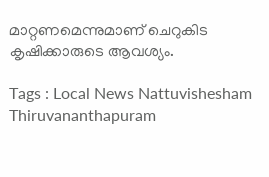മാറ്റണമെന്നുമാണ് ചെറുകിട കൃഷിക്കാരുടെ ആവശ്യം.

Tags : Local News Nattuvishesham Thiruvananthapuram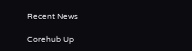Recent News

Corehub Up